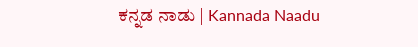ಕನ್ನಡ ನಾಡು | Kannada Naadu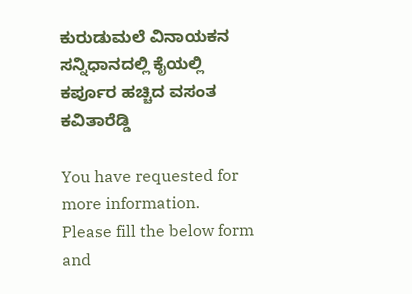ಕುರುಡುಮಲೆ ವಿನಾಯಕನ ಸನ್ನಿಧಾನದಲ್ಲಿ ಕೈಯಲ್ಲಿ ಕರ್ಪೂರ ಹಚ್ಚಿದ ವಸಂತ ಕವಿತಾರೆಡ್ಡಿ

You have requested for more information.
Please fill the below form and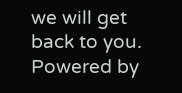we will get back to you.
Powered by